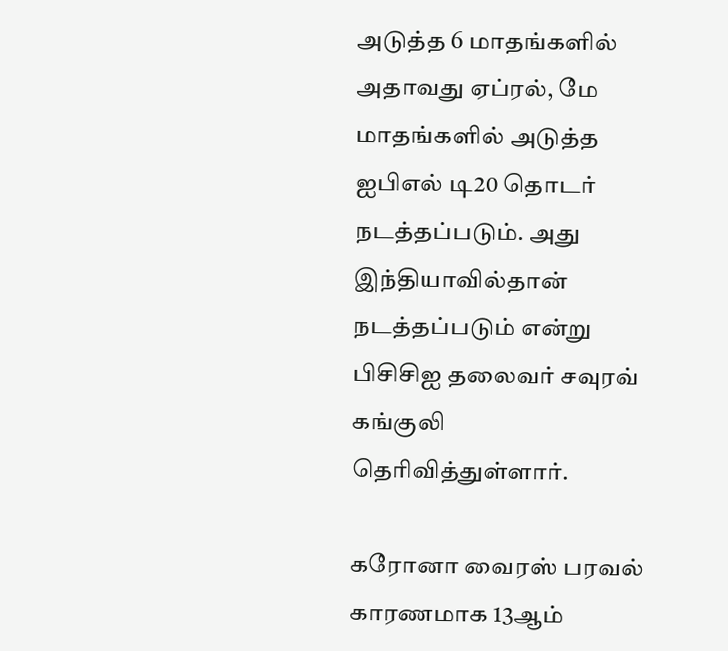அடுத்த 6 மாதங்களில் அதாவது ஏப்ரல், மே மாதங்களில் அடுத்த ஐபிஎல் டி20 தொடர் நடத்தப்படும். அது இந்தியாவில்தான் நடத்தப்படும் என்று பிசிசிஐ தலைவர் சவுரவ் கங்குலி தெரிவித்துள்ளார்.

கரோனா வைரஸ் பரவல் காரணமாக 13ஆம்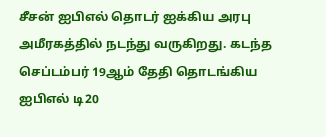சீசன் ஐபிஎல் தொடர் ஐக்கிய அரபு அமீரகத்தில் நடந்து வருகிறது. கடந்த செப்டம்பர் 19ஆம் தேதி தொடங்கிய ஐபிஎல் டி20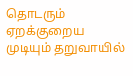தொடரும் ஏறக்குறைய முடியும் தறுவாயில்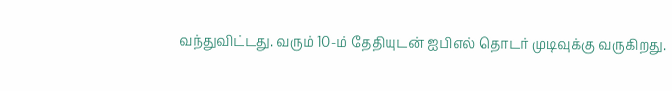வந்துவிட்டது. வரும் 10-ம் தேதியுடன் ஐபிஎல் தொடர் முடிவுக்கு வருகிறது.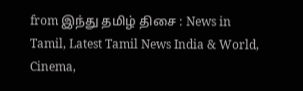from இந்து தமிழ் திசை : News in Tamil, Latest Tamil News India & World, Cinema,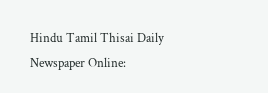Hindu Tamil Thisai Daily Newspaper Online: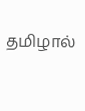தமிழால்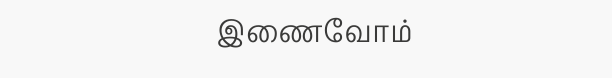இணைவோம்